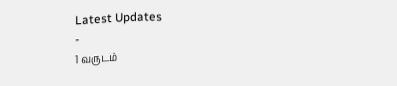Latest Updates
-
1 வருடம்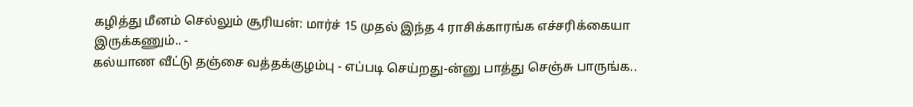கழித்து மீனம் செல்லும் சூரியன்: மார்ச் 15 முதல் இந்த 4 ராசிக்காரங்க எச்சரிக்கையா இருக்கணும்.. -
கல்யாண வீட்டு தஞ்சை வத்தக்குழம்பு - எப்படி செய்றது-ன்னு பாத்து செஞ்சு பாருங்க..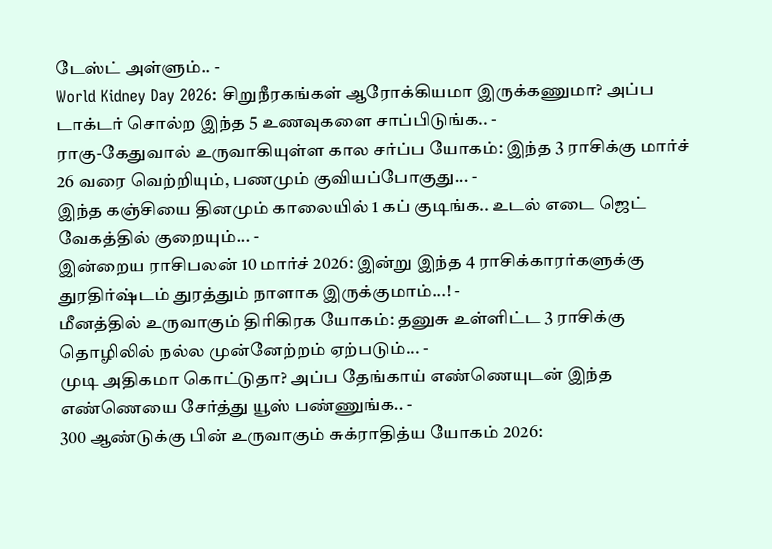டேஸ்ட் அள்ளும்.. -
World Kidney Day 2026: சிறுநீரகங்கள் ஆரோக்கியமா இருக்கணுமா? அப்ப டாக்டர் சொல்ற இந்த 5 உணவுகளை சாப்பிடுங்க.. -
ராகு-கேதுவால் உருவாகியுள்ள கால சர்ப்ப யோகம்: இந்த 3 ராசிக்கு மார்ச் 26 வரை வெற்றியும், பணமும் குவியப்போகுது... -
இந்த கஞ்சியை தினமும் காலையில் 1 கப் குடிங்க.. உடல் எடை ஜெட் வேகத்தில் குறையும்... -
இன்றைய ராசிபலன் 10 மார்ச் 2026: இன்று இந்த 4 ராசிக்காரர்களுக்கு துரதிர்ஷ்டம் துரத்தும் நாளாக இருக்குமாம்...! -
மீனத்தில் உருவாகும் திரிகிரக யோகம்: தனுசு உள்ளிட்ட 3 ராசிக்கு தொழிலில் நல்ல முன்னேற்றம் ஏற்படும்... -
முடி அதிகமா கொட்டுதா? அப்ப தேங்காய் எண்ணெயுடன் இந்த எண்ணெயை சேர்த்து யூஸ் பண்ணுங்க.. -
300 ஆண்டுக்கு பின் உருவாகும் சுக்ராதித்ய யோகம் 2026: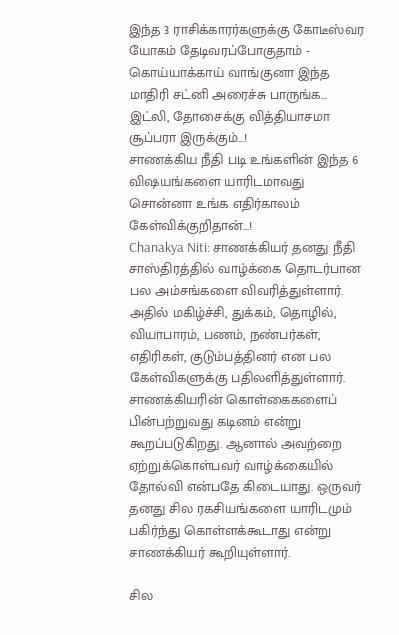இந்த 3 ராசிக்காரர்களுக்கு கோடீஸ்வர யோகம் தேடிவரப்போகுதாம் -
கொய்யாக்காய் வாங்குனா இந்த மாதிரி சட்னி அரைச்சு பாருங்க... இட்லி, தோசைக்கு வித்தியாசமா சூப்பரா இருக்கும்...!
சாணக்கிய நீதி படி உங்களின் இந்த 6 விஷயங்களை யாரிடமாவது சொன்னா உங்க எதிர்காலம் கேள்விக்குறிதான்...!
Chanakya Niti: சாணக்கியர் தனது நீதி சாஸ்திரத்தில் வாழ்க்கை தொடர்பான பல அம்சங்களை விவரித்துள்ளார். அதில் மகிழ்ச்சி, துக்கம், தொழில், வியாபாரம், பணம், நண்பர்கள், எதிரிகள், குடும்பத்தினர் என பல கேள்விகளுக்கு பதிலளித்துள்ளார்.
சாணக்கியரின் கொள்கைகளைப் பின்பற்றுவது கடினம் என்று கூறப்படுகிறது. ஆனால் அவற்றை ஏற்றுக்கொள்பவர் வாழ்க்கையில் தோல்வி என்பதே கிடையாது. ஒருவர் தனது சில ரகசியங்களை யாரிடமும் பகிர்ந்து கொள்ளக்கூடாது என்று சாணக்கியர் கூறியுள்ளார்.

சில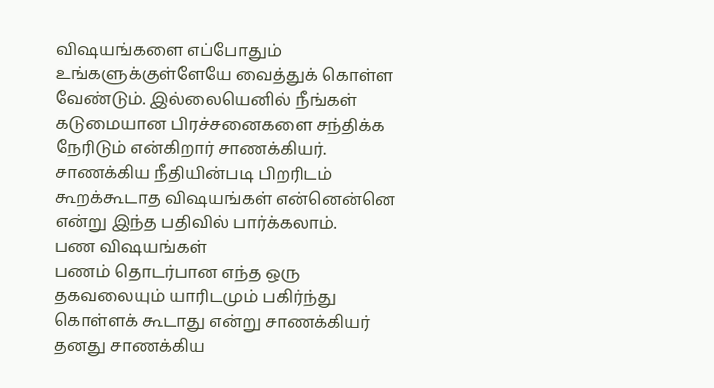விஷயங்களை எப்போதும் உங்களுக்குள்ளேயே வைத்துக் கொள்ள வேண்டும். இல்லையெனில் நீங்கள் கடுமையான பிரச்சனைகளை சந்திக்க நேரிடும் என்கிறார் சாணக்கியர். சாணக்கிய நீதியின்படி பிறரிடம் கூறக்கூடாத விஷயங்கள் என்னென்னெ என்று இந்த பதிவில் பார்க்கலாம்.
பண விஷயங்கள்
பணம் தொடர்பான எந்த ஒரு தகவலையும் யாரிடமும் பகிர்ந்து கொள்ளக் கூடாது என்று சாணக்கியர் தனது சாணக்கிய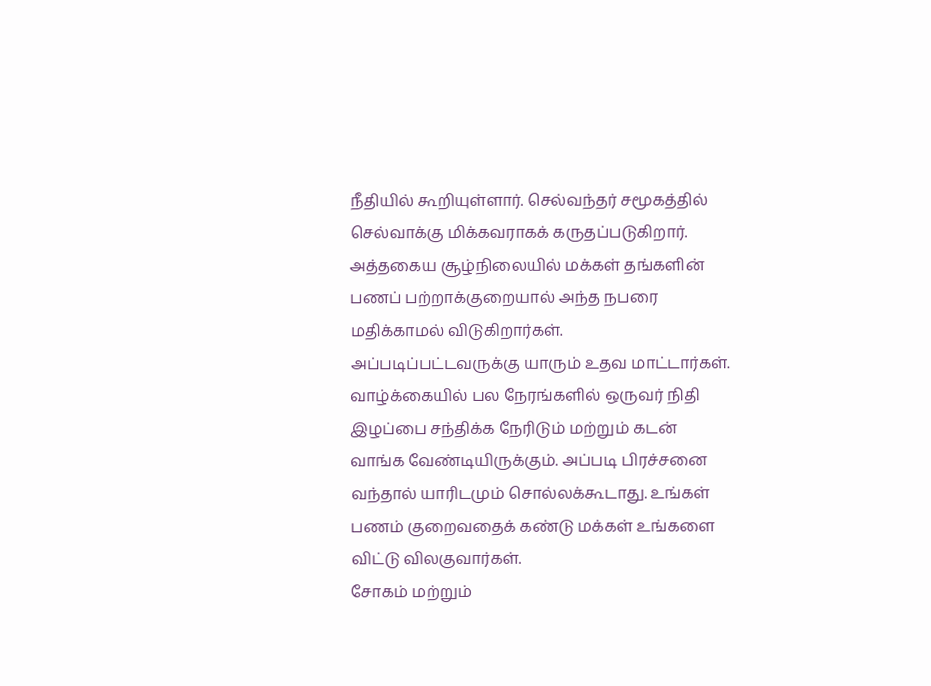நீதியில் கூறியுள்ளார். செல்வந்தர் சமூகத்தில் செல்வாக்கு மிக்கவராகக் கருதப்படுகிறார். அத்தகைய சூழ்நிலையில் மக்கள் தங்களின் பணப் பற்றாக்குறையால் அந்த நபரை மதிக்காமல் விடுகிறார்கள்.
அப்படிப்பட்டவருக்கு யாரும் உதவ மாட்டார்கள். வாழ்க்கையில் பல நேரங்களில் ஒருவர் நிதி இழப்பை சந்திக்க நேரிடும் மற்றும் கடன் வாங்க வேண்டியிருக்கும். அப்படி பிரச்சனை வந்தால் யாரிடமும் சொல்லக்கூடாது. உங்கள் பணம் குறைவதைக் கண்டு மக்கள் உங்களை விட்டு விலகுவார்கள்.
சோகம் மற்றும்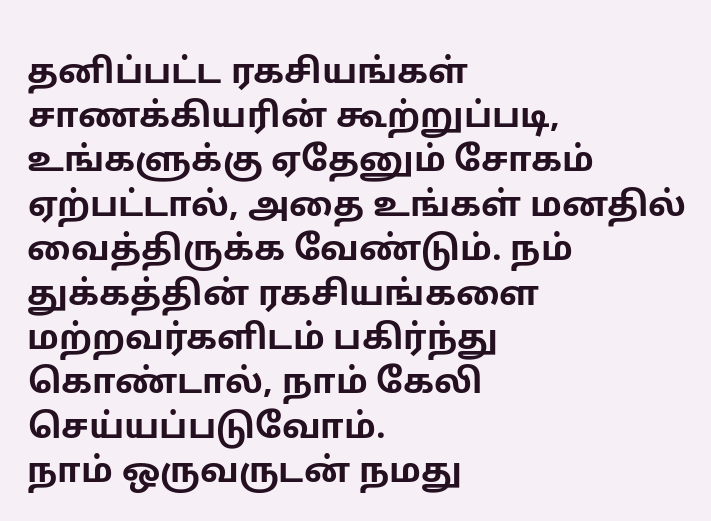தனிப்பட்ட ரகசியங்கள்
சாணக்கியரின் கூற்றுப்படி, உங்களுக்கு ஏதேனும் சோகம் ஏற்பட்டால், அதை உங்கள் மனதில் வைத்திருக்க வேண்டும். நம் துக்கத்தின் ரகசியங்களை மற்றவர்களிடம் பகிர்ந்து கொண்டால், நாம் கேலி செய்யப்படுவோம்.
நாம் ஒருவருடன் நமது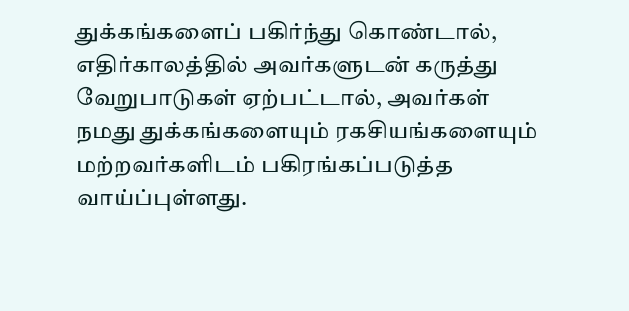துக்கங்களைப் பகிர்ந்து கொண்டால், எதிர்காலத்தில் அவர்களுடன் கருத்து வேறுபாடுகள் ஏற்பட்டால், அவர்கள் நமது துக்கங்களையும் ரகசியங்களையும் மற்றவர்களிடம் பகிரங்கப்படுத்த வாய்ப்புள்ளது.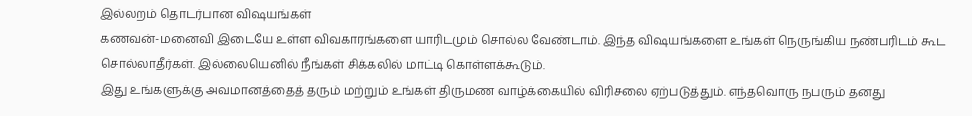இல்லறம் தொடர்பான விஷயங்கள்
கணவன்-மனைவி இடையே உள்ள விவகாரங்களை யாரிடமும் சொல்ல வேண்டாம். இந்த விஷயங்களை உங்கள் நெருங்கிய நண்பரிடம் கூட சொல்லாதீர்கள். இல்லையெனில் நீங்கள் சிக்கலில் மாட்டி கொள்ளக்கூடும்.
இது உங்களுக்கு அவமானத்தைத் தரும் மற்றும் உங்கள் திருமண வாழ்க்கையில் விரிசலை ஏற்படுத்தும். எந்தவொரு நபரும் தனது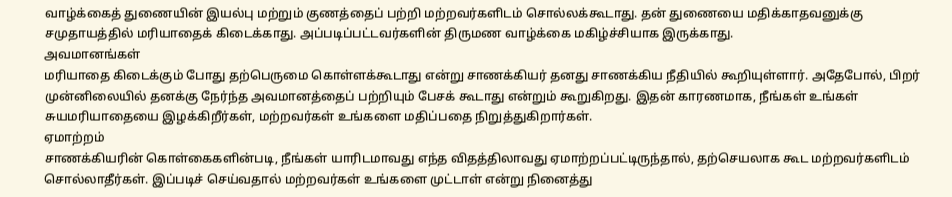வாழ்க்கைத் துணையின் இயல்பு மற்றும் குணத்தைப் பற்றி மற்றவர்களிடம் சொல்லக்கூடாது. தன் துணையை மதிக்காதவனுக்கு சமுதாயத்தில் மரியாதைக் கிடைக்காது. அப்படிப்பட்டவர்களின் திருமண வாழ்க்கை மகிழ்ச்சியாக இருக்காது.
அவமானங்கள்
மரியாதை கிடைக்கும் போது தற்பெருமை கொள்ளக்கூடாது என்று சாணக்கியர் தனது சாணக்கிய நீதியில் கூறியுள்ளார். அதேபோல், பிறர் முன்னிலையில் தனக்கு நேர்ந்த அவமானத்தைப் பற்றியும் பேசக் கூடாது என்றும் கூறுகிறது. இதன் காரணமாக, நீங்கள் உங்கள் சுயமரியாதையை இழக்கிறீர்கள், மற்றவர்கள் உங்களை மதிப்பதை நிறுத்துகிறார்கள்.
ஏமாற்றம்
சாணக்கியரின் கொள்கைகளின்படி, நீங்கள் யாரிடமாவது எந்த விதத்திலாவது ஏமாற்றப்பட்டிருந்தால், தற்செயலாக கூட மற்றவர்களிடம் சொல்லாதீர்கள். இப்படிச் செய்வதால் மற்றவர்கள் உங்களை முட்டாள் என்று நினைத்து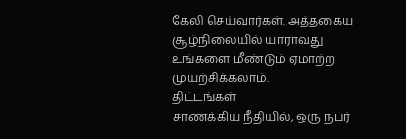கேலி செய்வார்கள். அத்தகைய சூழ்நிலையில் யாராவது உங்களை மீண்டும் ஏமாற்ற முயற்சிக்கலாம்.
திட்டங்கள்
சாணக்கிய நீதியில், ஒரு நபர்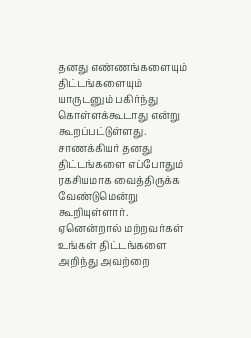தனது எண்ணங்களையும் திட்டங்களையும் யாருடனும் பகிர்ந்து கொள்ளக்கூடாது என்று கூறப்பட்டுள்ளது. சாணக்கியர் தனது திட்டங்களை எப்போதும் ரகசியமாக வைத்திருக்க வேண்டுமென்று கூறியுள்ளார். ஏனென்றால் மற்றவர்கள் உங்கள் திட்டங்களை அறிந்து அவற்றை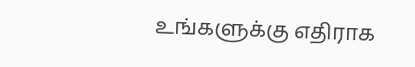உங்களுக்கு எதிராக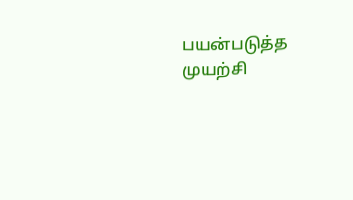பயன்படுத்த முயற்சி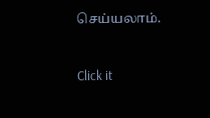செய்யலாம்.



Click it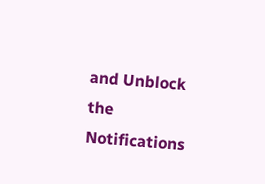and Unblock the Notifications